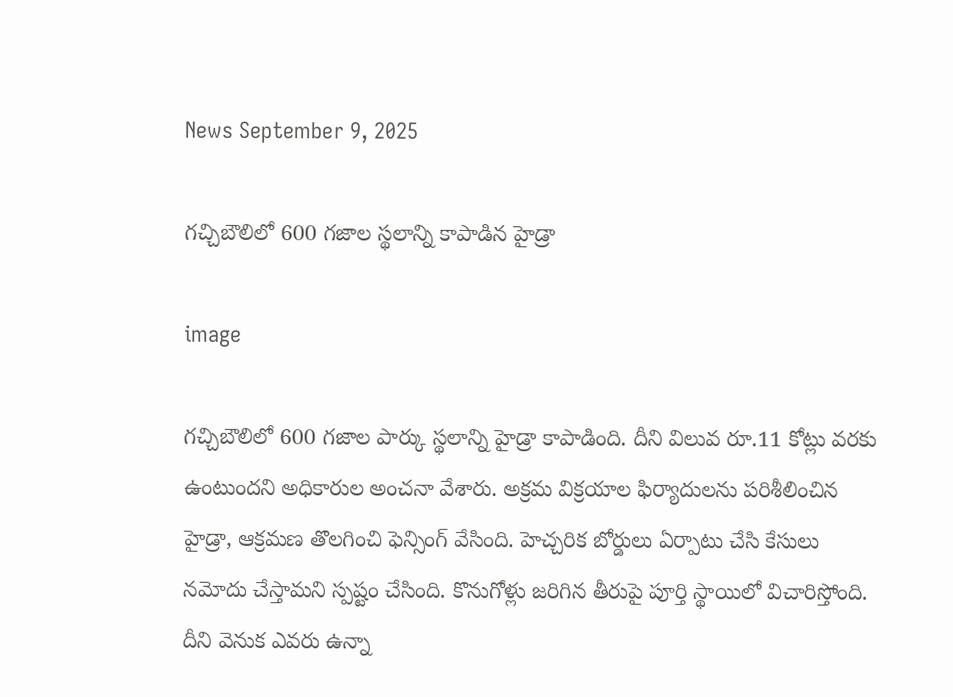News September 9, 2025

గ‌చ్చిబౌలిలో 600 గ‌జాల స్థ‌లాన్ని కాపాడిన హైడ్రా

image

గచ్చిబౌలిలో 600 గజాల పార్కు స్థలాన్ని హైడ్రా కాపాడింది. దీని విలువ రూ.11 కోట్లు వరకు ఉంటుందని అధికారుల అంచనా వేశారు. అక్రమ విక్రయాల ఫిర్యాదులను పరిశీలించిన హైడ్రా, ఆక్రమణ తొలగించి ఫెన్సింగ్ వేసింది. హెచ్చరిక బోర్డులు ఏర్పాటు చేసి కేసులు నమోదు చేస్తామని స్పష్టం చేసింది. కొనుగోళ్లు జ‌రిగిన తీరుపై పూర్తి స్థాయిలో విచారిస్తోంది. దీని వెనుక ఎవ‌రు ఉన్నా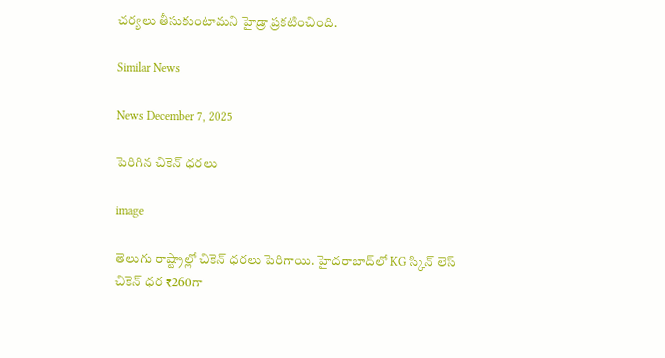చ‌ర్య‌లు తీసుకుంటామ‌ని హైడ్రా ప్రకటించింది.

Similar News

News December 7, 2025

పెరిగిన చికెన్ ధరలు

image

తెలుగు రాష్ట్రాల్లో చికెన్ ధరలు పెరిగాయి. హైదరాబాద్‌లో KG స్కిన్ లెస్ చికెన్ ధర ₹260గా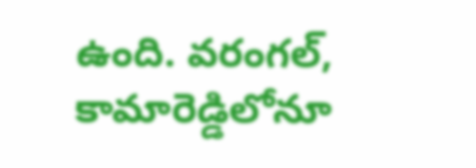ఉంది. వరంగల్, కామారెడ్డిలోనూ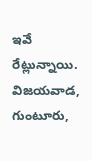ఇవే రేట్లున్నాయి. విజయవాడ, గుంటూరు,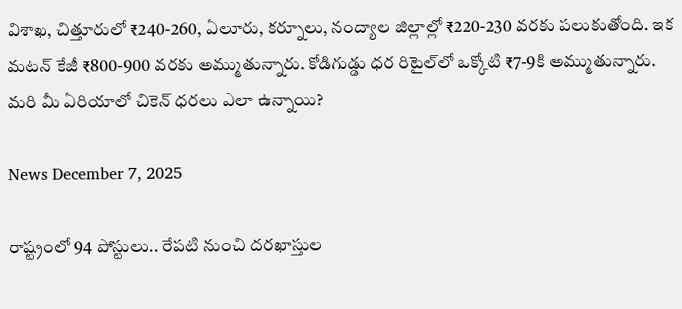విశాఖ, చిత్తూరులో ₹240-260, ఏలూరు, కర్నూలు, నంద్యాల జిల్లాల్లో ₹220-230 వరకు పలుకుతోంది. ఇక మటన్ కేజీ ₹800-900 వరకు అమ్ముతున్నారు. కోడిగుడ్డు ధర రిటైల్‌లో ఒక్కోటి ₹7-9కి అమ్ముతున్నారు. మరి మీ ఏరియాలో చికెన్ ధరలు ఎలా ఉన్నాయి?

News December 7, 2025

రాష్ట్రంలో 94 పోస్టులు.. రేపటి నుంచి దరఖాస్తుల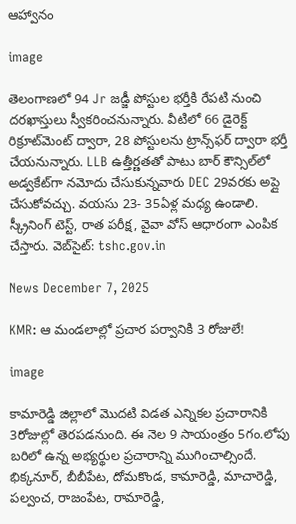ఆహ్వానం

image

తెలంగాణలో 94 Jr జడ్జీ పోస్టుల భర్తీకి రేపటి నుంచి దరఖాస్తులు స్వీకరించనున్నారు. వీటిలో 66 డైరెక్ట్ రిక్రూట్‌మెంట్ ద్వారా, 28 పోస్టులను ట్రాన్స్‌ఫర్ ద్వారా భర్తీ చేయనున్నారు. LLB ఉత్తీర్ణతతో పాటు బార్ కౌన్సిల్‌లో అడ్వకేట్‌గా నమోదు చేసుకున్నవారు DEC 29వరకు అప్లై చేసుకోవచ్చు. వయసు 23- 35ఏళ్ల మధ్య ఉండాలి. స్క్రీనింగ్ టెస్ట్, రాత పరీక్ష, వైవా వోస్ ఆధారంగా ఎంపిక చేస్తారు. వెబ్‌సైట్: tshc.gov.in

News December 7, 2025

KMR: ఆ మండలాల్లో ప్రచార పర్వానికి 3 రోజులే!

image

కామారెడ్డి జిల్లాలో మొదటి విడత ఎన్నికల ప్రచారానికి 3రోజుల్లో తెరపడనుంది. ఈ నెల 9 సాయంత్రం 5గం.లోపు బరిలో ఉన్న అభ్యర్థుల ప్రచారాన్ని ముగించాల్సిందే. భిక్కనూర్, బీబీపేట, దోమకొండ, కామారెడ్డి, మాచారెడ్డి, పల్వంచ, రాజంపేట, రామారెడ్డి,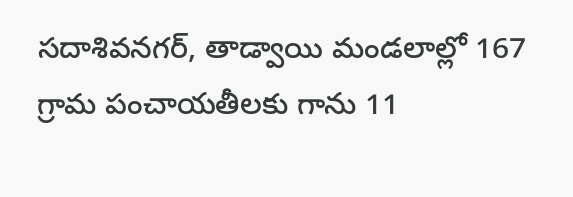సదాశివనగర్, తాడ్వాయి మండలాల్లో 167 గ్రామ పంచాయతీలకు గాను 11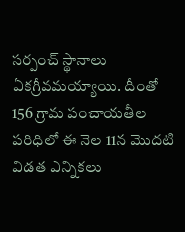సర్పంచ్ స్థానాలు ఏకగ్రీవమయ్యాయి. దీంతో 156 గ్రామ పంచాయతీల పరిధిలో ఈ నెల 11న మొదటి విడత ఎన్నికలు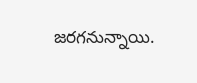జరగనున్నాయి.